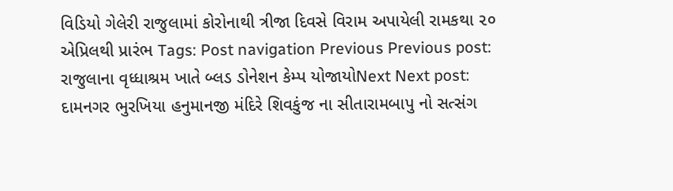વિડિયો ગેલેરી રાજુલામાં કોરોનાથી ત્રીજા દિવસે વિરામ અપાયેલી રામકથા ૨૦ એપ્રિલથી પ્રારંભ Tags: Post navigation Previous Previous post: રાજુલાના વૃધ્ધાશ્રમ ખાતે બ્લડ ડોનેશન કેમ્પ યોજાયોNext Next post: દામનગર ભુરખિયા હનુમાનજી મંદિરે શિવકુંજ ના સીતારામબાપુ નો સત્સંગ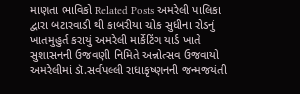માણતા ભાવિકો Related Posts અમરેલી પાલિકા દ્વારા બટારવાડી થી કાબરીયા ચોક સુધીના રોડનું ખાતમુહુર્ત કરાયું અમરેલી માર્કેટિંગ યાર્ડ ખાતે સુશાસનની ઉજવણી નિમિતે અન્નોત્સવ ઉજવાયો અમરેલીમાં ડૉ.સર્વપલ્લી રાધાકૃષ્ણનની જન્મજયંતી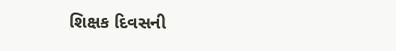શિક્ષક દિવસની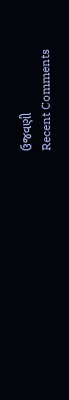ઉજવણી
Recent Comments